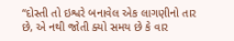‘‘દોસ્તી તો ઇશ્વરે બનાવેલ એક લાગણીનો તાર છે, એ નથી જોતી ક્યો સમય છે કે વાર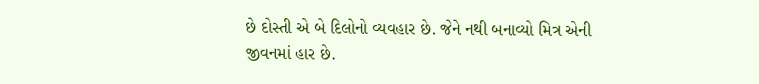છે દોસ્તી એ બે દિલોનો વ્યવહાર છે. જેને નથી બનાવ્યો મિત્ર એની જીવનમાં હાર છે.